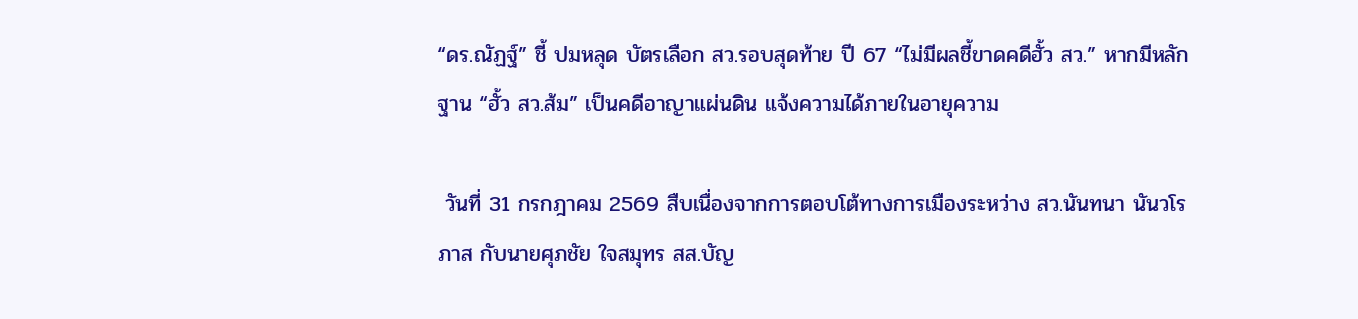“ดร.ณัฏฐ์” ชี้ ปมหลุด บัตรเลือก สว.รอบสุดท้าย ปี 67 “ไม่มีผลชี้ขาดคดีฮั้ว สว.” หากมีหลักฐาน “ฮั้ว สว.ส้ม” เป็นคดีอาญาแผ่นดิน แจ้งความได้ภายในอายุความ

 วันที่ 31 กรกฎาคม 2569 สืบเนื่องจากการตอบโต้ทางการเมืองระหว่าง สว.นันทนา นันวโรภาส กับนายศุภชัย ใจสมุทร สส.บัญ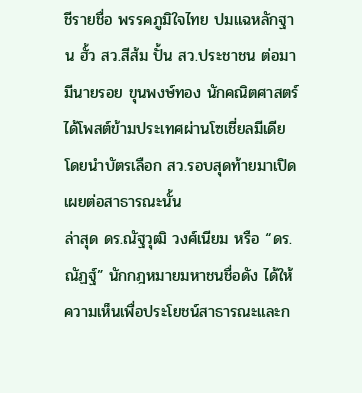ชีรายชื่อ พรรคภูมิใจไทย ปมแฉหลักฐาน ฮั้ว สว.สีส้ม ปั้น สว.ประชาชน ต่อมามีนายรอย ขุนพงษ์ทอง นักคณิตศาสตร์ ได้โพสต์ข้ามประเทศผ่านโซเชี่ยลมีเดีย โดยนำบัตรเลือก สว.รอบสุดท้ายมาเปิดเผยต่อสาธารณะนั้น
ล่าสุด ดร.ณัฐวุฒิ วงศ์เนียม หรือ “ดร.ณัฏฐ์” นักกฎหมายมหาชนชื่อดัง ได้ให้ความเห็นเพื่อประโยชน์สาธารณะและก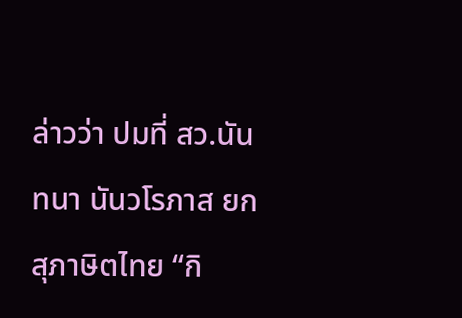ล่าวว่า ปมที่ สว.นันทนา นันวโรภาส ยกสุภาษิตไทย “กิ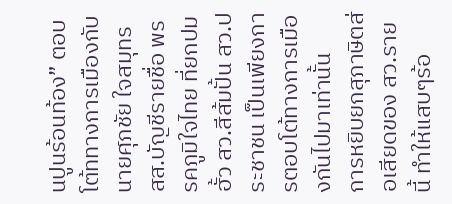นปูนร้อนท้อง” ตอบโต้ททางการเมืองกับนายศุภชัย ใจสมุทร สส.บัญชีรายชื่อ พรรคภูมิใจไทย ที่ยกปมฮั้ว สว.สีส้มปั้น สว.ประชาชน เป็นเพียงการตอบโต้ทางการเมืองกันไปมาเท่านั้น
การหยิบยกสุภาษิตส่อเสียดของ สว.รายนี้ ทำให้แสบๆร้อ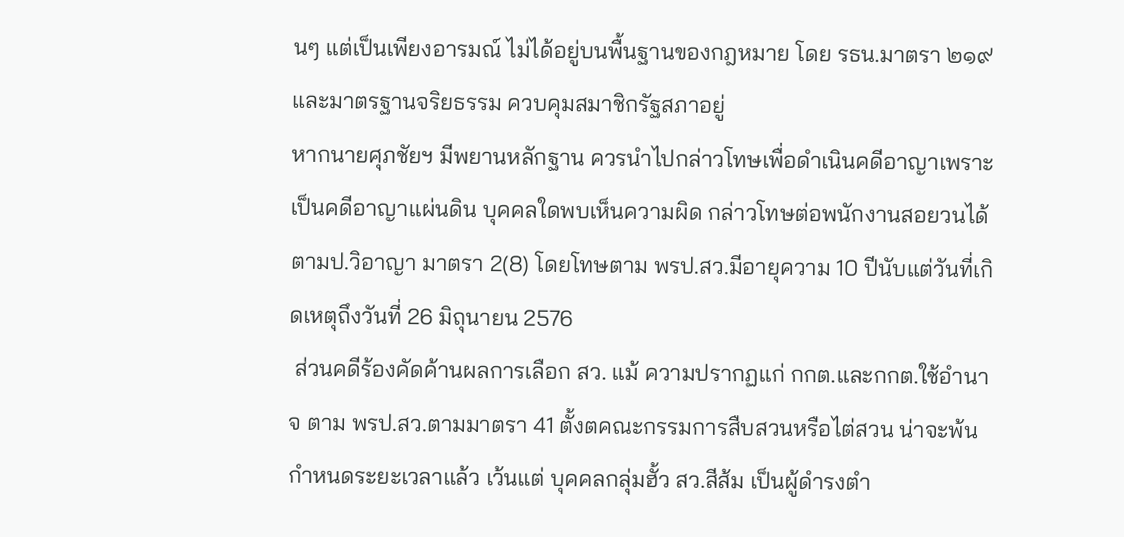นๆ แต่เป็นเพียงอารมณ์ ไม่ได้อยู่บนพื้นฐานของกฎหมาย โดย รธน.มาตรา ๒๑๙ และมาตรฐานจริยธรรม ควบคุมสมาชิกรัฐสภาอยู่
หากนายศุภชัยฯ มีพยานหลักฐาน ควรนำไปกล่าวโทษเพื่อดำเนินคดีอาญาเพราะเป็นคดีอาญาแผ่นดิน บุคคลใดพบเห็นความผิด กล่าวโทษต่อพนักงานสอยวนได้ ตามป.วิอาญา มาตรา 2(8) โดยโทษตาม พรป.สว.มีอายุความ 10 ปีนับแต่วันที่เกิดเหตุถึงวันที่ 26 มิถุนายน 2576
 ส่วนคดีร้องคัดค้านผลการเลือก สว. แม้ ความปรากฏแก่ กกต.และกกต.ใช้อำนาจ ตาม พรป.สว.ตามมาตรา 41 ตั้งตคณะกรรมการสืบสวนหรือไต่สวน น่าจะพ้นกำหนดระยะเวลาแล้ว เว้นแต่ บุคคลกลุ่มฮั้ว สว.สีส้ม เป็นผู้ดำรงตำ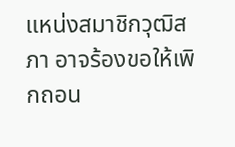แหน่งสมาชิกวุฒิสภา อาจร้องขอให้เพิกถอน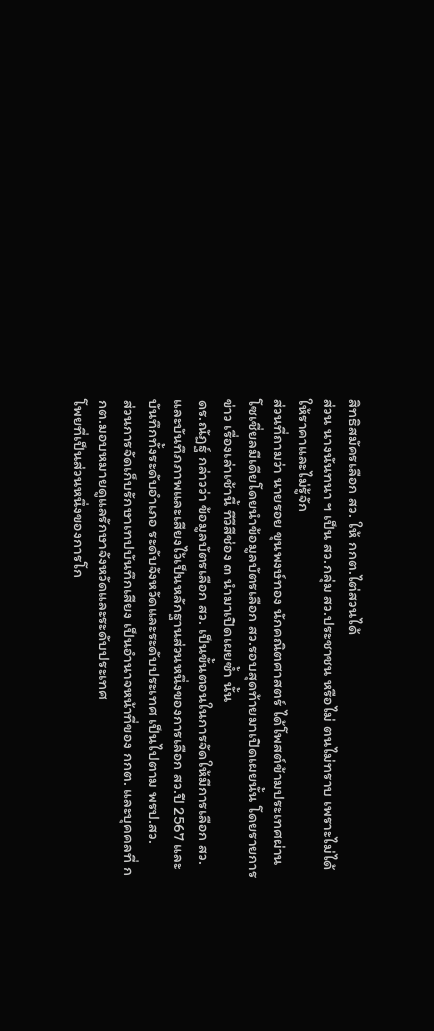สิทธิสมัครเลือก สว. ให้ กกต.ไต่สวนได้
ส่วน นางนันทนา ฯ เป็น สว.กลุ่ม สว.ประชาชน หรือไม่ ตนไม่ทราบ เพราะไม่ได้ให้ราคาและไม่รู้จัก
ส่วนที่ถามว่า นายรอย ขุนพงษ์ทอง นักคณิตศาสตร์ ได้โพสต์ข้ามประเทศผ่านโซเชี่ยลมีเดียโดยนำข้อมูลบัตรเลือก สว.รอบสุดท้ายมาเปิดเผยนั้น โดยรายการข่าว เรื่องเล่าเช้านี้ ทีวีสีช่อง ๓ นำมาเปิดเผยซ้ำ นั้น
ดร.ณัฏฐ์ กล่าวว่า ข้อมูลบัตรเลือก สว. เป็นขั้นตอนในการจัดให้มีการเลือก สว.และบันทึภภาพและเสียงไว้เป็นหลักฐานส่วนหนึ่งของการเลือก สว.ปี 2567 และบันทึกทั้งระดับอำเภอ ระดับจังหวัดและระดับประเทศ เป็นไปตาม พรป.สว.
ส่วนการจัดเก็บรักษาเทปบันทึกเสียง เป็นอำนาจหน้าที่ของ กกต. และบุคคลที่ กกต.มอบหมายดูแลรักษาจังหวัดและระดับประเทศ
โพยที่เป็นส่วนหนึ่งของการโก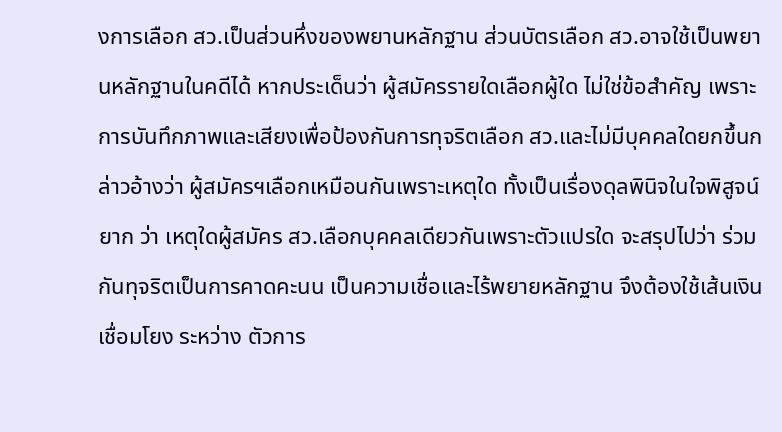งการเลือก สว.เป็นส่วนหึ่งของพยานหลักฐาน ส่วนบัตรเลือก สว.อาจใช้เป็นพยานหลักฐานในคดีได้ หากประเด็นว่า ผู้สมัครรายใดเลือกผู้ใด ไม่ใช่ข้อสำคัญ เพราะการบันทึกภาพและเสียงเพื่อป้องกันการทุจริตเลือก สว.และไม่มีบุคคลใดยกขึ้นกล่าวอ้างว่า ผู้สมัครฯเลือกเหมือนกันเพราะเหตุใด ทั้งเป็นเรื่องดุลพินิจในใจพิสูจน์ยาก ว่า เหตุใดผู้สมัคร สว.เลือกบุคคลเดียวกันเพราะตัวแปรใด จะสรุปไปว่า ร่วมกันทุจริตเป็นการคาดคะนน เป็นความเชื่อและไร้พยายหลักฐาน จึงต้องใช้เส้นเงินเชื่อมโยง ระหว่าง ตัวการ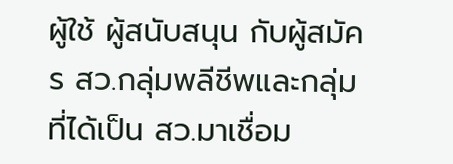ผู้ใช้ ผู้สนับสนุน กับผู้สมัคร สว.กลุ่มพลีชีพและกลุ่มที่ได้เป็น สว.มาเชื่อม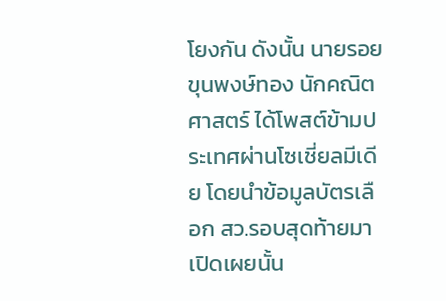โยงกัน ดังนั้น นายรอย ขุนพงษ์ทอง นักคณิตศาสตร์ ได้โพสต์ข้ามประเทศผ่านโซเชี่ยลมีเดีย โดยนำข้อมูลบัตรเลือก สว.รอบสุดท้ายมาเปิดเผยนั้น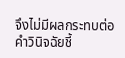จึงไม่มีผลกระทบต่อคำวินิจฉัยชี้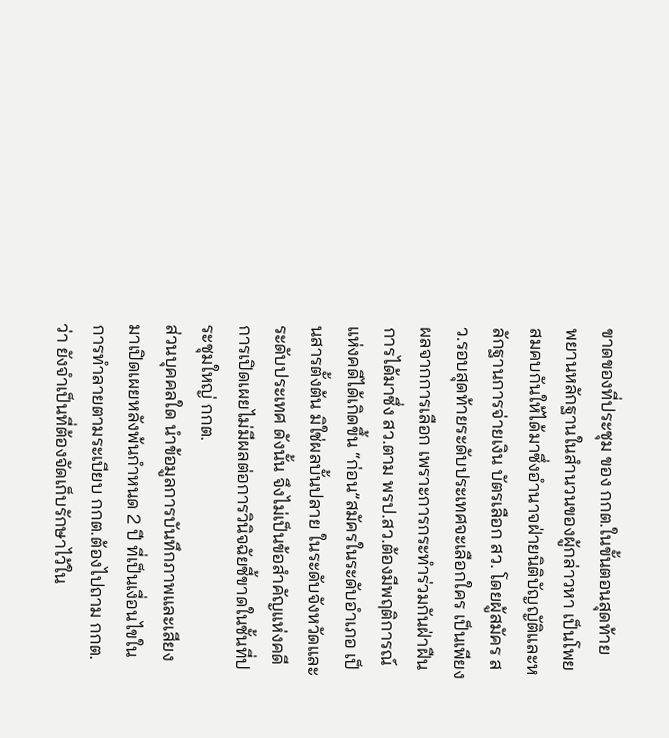ขาดของที่ประชุม ของ กกต.ในขั้นตอนสุดท้าย
พยานหลักฐานในสำนวนของผู้กล่าวหา เป็นโพยสมคบกันให้ได้มาซึ่งอำนาจฝ่ายนิติบัญญัติและหลักฐานการจ่ายเงิน บัตรเลือก สว. โดยผู้สมัคร สว.รอบสุดท้ายระดับประเทศจะเลือกใคร เป็นเพียงผลจากการเลือก เพราะการกระทำร่วมกันฝ่าฝืนการได้มาซึ่ง สว.ตาม พรป.สว.ต้องมีพฤติการณ์แห่งคดีได้เกิดขึ้น “ก่อน”สมัครในระดับอำเภอ เป็นสารตั้งต้น มิใช่ผลบั้นปลาย ในระดับจังหวัดและระดับประเทศ ดังนั้น จึงไม่เป็นข้อสำคัญแห่งคดี การเปิดเผยไม่มีผลต่อการวินิจฉัยชี้ขาดในชั้นที่ประชุมใหญ่ กกต.
ส่วนบุคคลใด นำข้อมูลการบันทึกภาพและเสียง มาเปิดเผยหลังพ้นกำหนด 2 ปี ที่เป็นเงื่อนไขในการทำลายตามระเบียบ กกต.ต้องไปถาม กกต.ว่า ยังจำเป็นที่ต้องจัดเก็บรักษาไว้ใน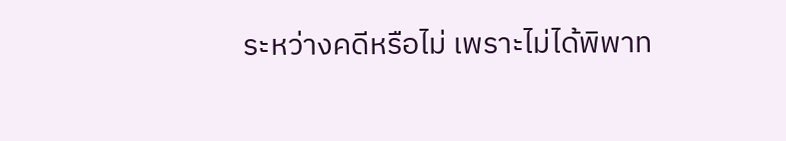ระหว่างคดีหรือไม่ เพราะไม่ได้พิพาท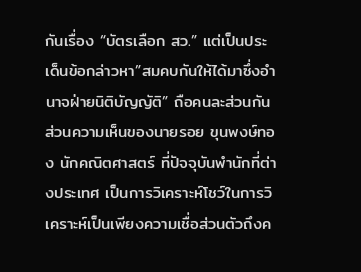กันเรื่อง “บัตรเลือก สว.” แต่เป็นประเด็นข้อกล่าวหา”สมคบกันให้ได้มาซึ่งอำนาจฝ่ายนิติบัญญัติ” ถือคนละส่วนกัน
ส่วนความเห็นของนายรอย ขุนพงษ์ทอง นักคณิตศาสตร์ ที่ปัจจุบันพำนักที่ต่างประเทศ เป็นการวิเคราะห์โชว์ในการวิเคราะห์เป็นเพียงความเชื่อส่วนตัวถึงค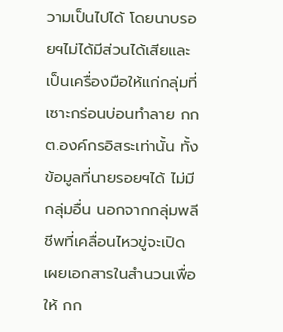วามเป็นไปได้ โดยนาบรอยฯไม่ได้มีส่วนได้เสียและเป็นเครื่องมือให้แก่กลุ่มที่เซาะกร่อนบ่อนทำลาย กกต.องค์กรอิสระเท่านั้น ทั้งข้อมูลที่นายรอยฯได้ ไม่มีกลุ่มอื่น นอกจากกลุ่มพลีชีพที่เคลื่อนไหวขู่จะเปิดเผยเอกสารในสำนวนเพื่อให้ กก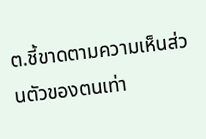ต.ชี้ขาดตามความเห็นส่วนตัวของตนเท่า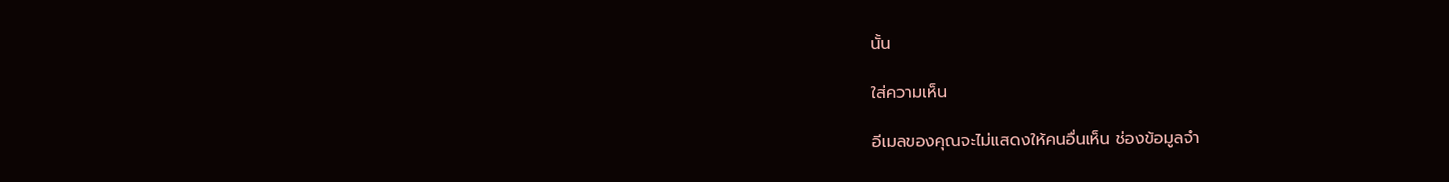นั้น

ใส่ความเห็น

อีเมลของคุณจะไม่แสดงให้คนอื่นเห็น ช่องข้อมูลจำ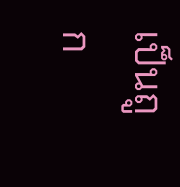เป็นถูก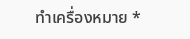ทำเครื่องหมาย *